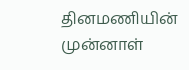தினமணியின் முன்னாள்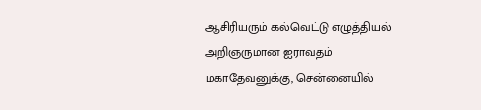ஆசிரியரும் கல்வெட்டு எழுத்தியல் அறிஞருமான ஐராவதம் மகாதேவனுக்கு, சென்னையில்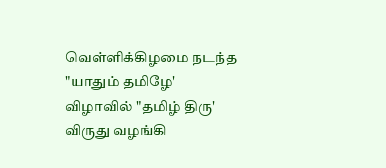வெள்ளிக்கிழமை நடந்த "யாதும் தமிழே' விழாவில் "தமிழ் திரு' விருது வழங்கி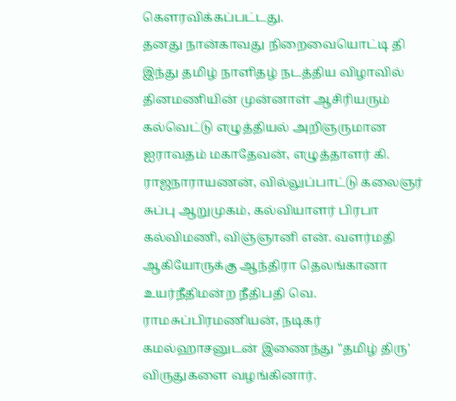கௌரவிக்கப்பட்டது.
தனது நான்காவது நிறைவையொட்டி தி இந்து தமிழ் நாளிதழ் நடத்திய விழாவில் தினமணியின் முன்னாள் ஆசிரியரும் கல்வெட்டு எழுத்தியல் அறிஞருமான ஐராவதம் மகாதேவன், எழுத்தாளர் கி. ராஜநாராயணன், வில்லுப்பாட்டு கலைஞர் சுப்பு ஆறுமுகம், கல்வியாளர் பிரபா கல்விமணி, விஞ்ஞானி என். வளர்மதி ஆகியோருக்கு ஆந்திரா தெலங்கானா உயர்நீதிமன்ற நீதிபதி வெ. ராமசுப்பிரமணியன், நடிகர் கமல்ஹாசனுடன் இணைந்து "தமிழ் திரு' விருதுகளை வழங்கினார்.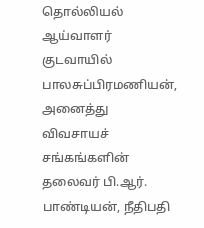தொல்லியல் ஆய்வாளர் குடவாயில் பாலசுப்பிரமணியன், அனைத்து விவசாயச் சங்கங்களின் தலைவர் பி.ஆர். பாண்டியன், நீதிபதி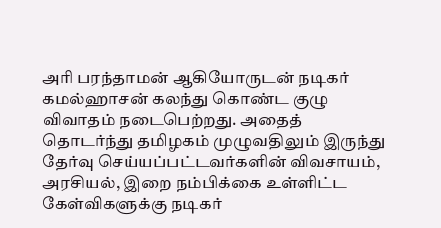அரி பரந்தாமன் ஆகியோருடன் நடிகர் கமல்ஹாசன் கலந்து கொண்ட குழு விவாதம் நடைபெற்றது. அதைத் தொடர்ந்து தமிழகம் முழுவதிலும் இருந்து தேர்வு செய்யப்பட்டவர்களின் விவசாயம், அரசியல், இறை நம்பிக்கை உள்ளிட்ட கேள்விகளுக்கு நடிகர்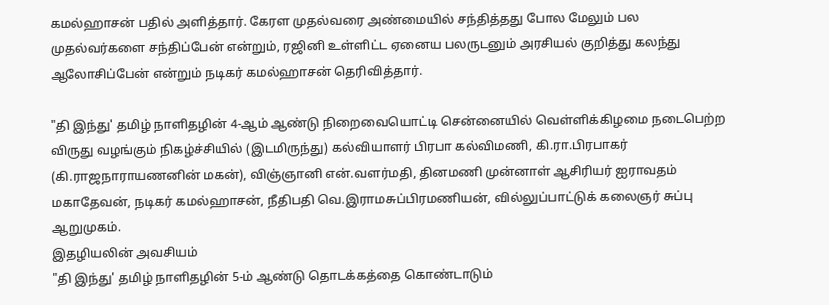கமல்ஹாசன் பதில் அளித்தார். கேரள முதல்வரை அண்மையில் சந்தித்தது போல மேலும் பல முதல்வர்களை சந்திப்பேன் என்றும், ரஜினி உள்ளிட்ட ஏனைய பலருடனும் அரசியல் குறித்து கலந்து ஆலோசிப்பேன் என்றும் நடிகர் கமல்ஹாசன் தெரிவித்தார்.

"தி இந்து' தமிழ் நாளிதழின் 4-ஆம் ஆண்டு நிறைவையொட்டி சென்னையில் வெள்ளிக்கிழமை நடைபெற்ற விருது வழங்கும் நிகழ்ச்சியில் (இடமிருந்து) கல்வியாளர் பிரபா கல்விமணி, கி.ரா.பிரபாகர் (கி.ராஜநாராயணனின் மகன்), விஞ்ஞானி என்.வளர்மதி, தினமணி முன்னாள் ஆசிரியர் ஐராவதம் மகாதேவன், நடிகர் கமல்ஹாசன், நீதிபதி வெ.இராமசுப்பிரமணியன், வில்லுப்பாட்டுக் கலைஞர் சுப்பு ஆறுமுகம்.
இதழியலின் அவசியம்
"தி இந்து' தமிழ் நாளிதழின் 5-ம் ஆண்டு தொடக்கத்தை கொண்டாடும்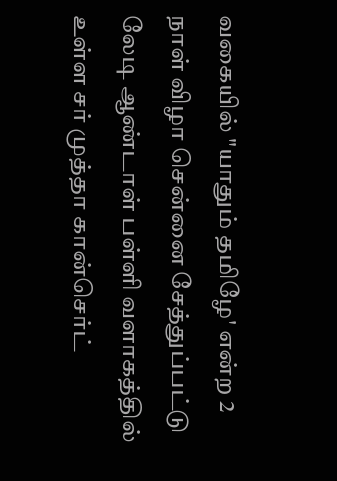வகையில் "யாதும் தமிழே' என்ற 2 நாள் விழா சென்னை சேத்துப்பட்டு லேடி ஆண்டாள் பள்ளி வளாகத்தில் உள்ள சர் முத்தா கான்செர்ட்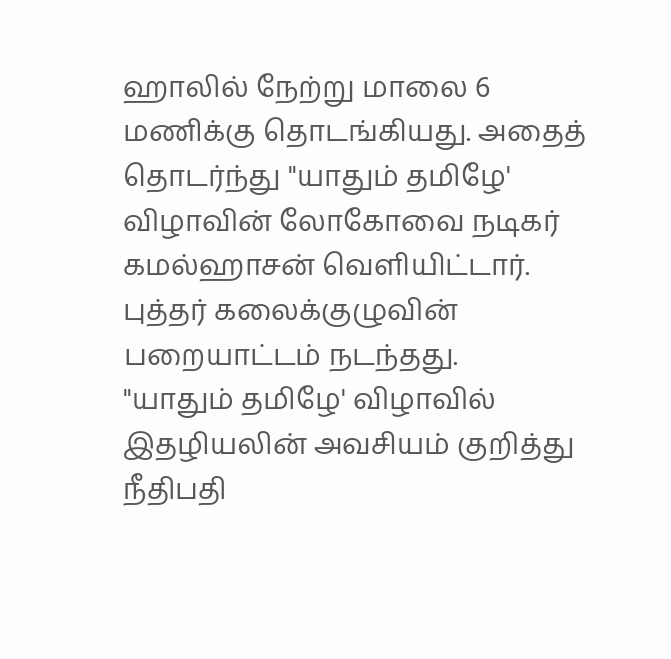ஹாலில் நேற்று மாலை 6 மணிக்கு தொடங்கியது. அதைத் தொடர்ந்து "யாதும் தமிழே' விழாவின் லோகோவை நடிகர் கமல்ஹாசன் வெளியிட்டார். புத்தர் கலைக்குழுவின் பறையாட்டம் நடந்தது.
"யாதும் தமிழே' விழாவில் இதழியலின் அவசியம் குறித்து நீதிபதி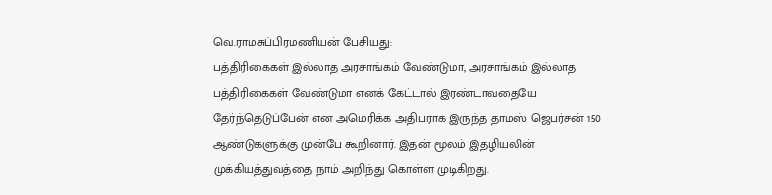வெ.ராமசுப்பிரமணியன் பேசியது:
பத்திரிகைகள் இல்லாத அரசாங்கம் வேண்டுமா, அரசாங்கம் இல்லாத பத்திரிகைகள் வேண்டுமா எனக் கேட்டால் இரண்டாவதையே தேர்ந்தெடுப்பேன் என அமெரிக்க அதிபராக இருந்த தாமஸ் ஜெபர்சன் 150 ஆண்டுகளுக்கு முன்பே கூறினார். இதன் மூலம் இதழியலின் முக்கியத்துவத்தை நாம் அறிந்து கொள்ள முடிகிறது.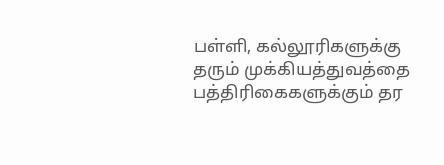பள்ளி, கல்லூரிகளுக்கு தரும் முக்கியத்துவத்தை பத்திரிகைகளுக்கும் தர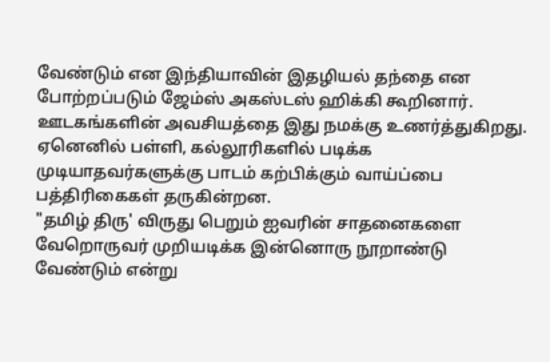வேண்டும் என இந்தியாவின் இதழியல் தந்தை என போற்றப்படும் ஜேம்ஸ் அகஸ்டஸ் ஹிக்கி கூறினார். ஊடகங்களின் அவசியத்தை இது நமக்கு உணர்த்துகிறது. ஏனெனில் பள்ளி, கல்லூரிகளில் படிக்க முடியாதவர்களுக்கு பாடம் கற்பிக்கும் வாய்ப்பை பத்திரிகைகள் தருகின்றன.
"தமிழ் திரு' விருது பெறும் ஐவரின் சாதனைகளை வேறொருவர் முறியடிக்க இன்னொரு நூறாண்டு வேண்டும் என்று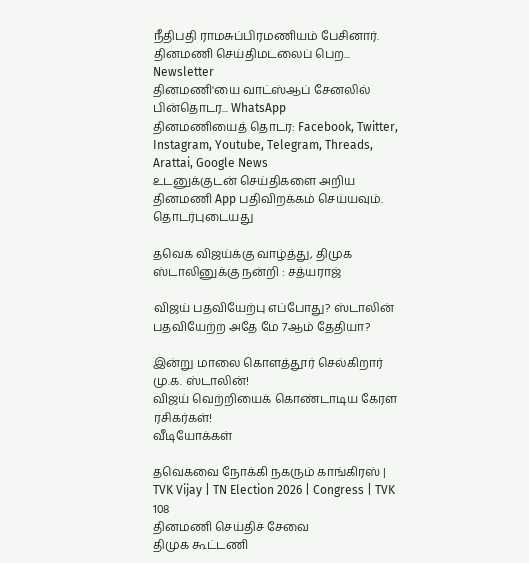நீதிபதி ராமசுப்பிரமணியம் பேசினார்.
தினமணி செய்திமடலைப் பெற... Newsletter
தினமணி'யை வாட்ஸ்ஆப் சேனலில் பின்தொடர... WhatsApp
தினமணியைத் தொடர: Facebook, Twitter, Instagram, Youtube, Telegram, Threads, Arattai, Google News
உடனுக்குடன் செய்திகளை அறிய தினமணி App பதிவிறக்கம் செய்யவும்.
தொடர்புடையது

தவெக விஜய்க்கு வாழ்த்து, திமுக ஸ்டாலினுக்கு நன்றி : சத்யராஜ்

விஜய் பதவியேற்பு எப்போது? ஸ்டாலின் பதவியேற்ற அதே மே 7ஆம் தேதியா?

இன்று மாலை கொளத்தூர் செல்கிறார் மு.க. ஸ்டாலின்!
விஜய் வெற்றியைக் கொண்டாடிய கேரள ரசிகர்கள்!
வீடியோக்கள்

தவெகவை நோக்கி நகரும் காங்கிரஸ் | TVK Vijay | TN Election 2026 | Congress | TVK 108
தினமணி செய்திச் சேவை
திமுக கூட்டணி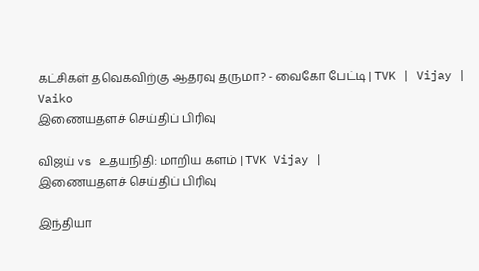கட்சிகள் தவெகவிற்கு ஆதரவு தருமா? - வைகோ பேட்டி | TVK | Vijay | Vaiko
இணையதளச் செய்திப் பிரிவு

விஜய் vs உதயநிதி: மாறிய களம் | TVK Vijay |
இணையதளச் செய்திப் பிரிவு

இந்தியா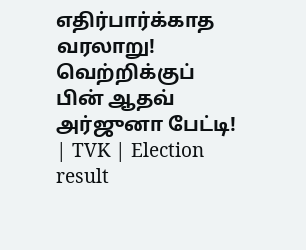எதிர்பார்க்காத வரலாறு! வெற்றிக்குப் பின் ஆதவ் அர்ஜுனா பேட்டி! | TVK | Election result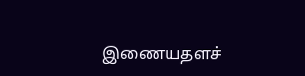இணையதளச்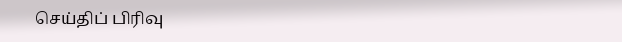செய்திப் பிரிவு